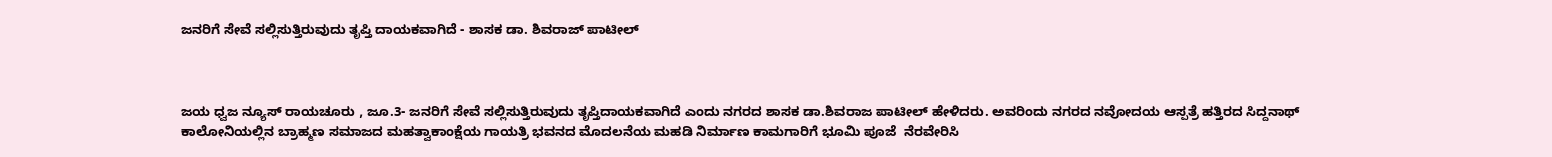ಜನರಿಗೆ ಸೇವೆ ಸಲ್ಲಿಸುತ್ತಿರುವುದು ತೃಪ್ತಿ ದಾಯಕವಾಗಿದೆ - ಶಾಸಕ ಡಾ. ಶಿವರಾಜ್ ಪಾಟೀಲ್



ಜಯ ಧ್ವಜ ನ್ಯೂಸ್ ರಾಯಚೂರು , ಜೂ.3- ಜನರಿಗೆ ಸೇವೆ ಸಲ್ಲಿಸುತ್ತಿರುವುದು ತೃಪ್ತಿದಾಯಕವಾಗಿದೆ ಎಂದು ನಗರದ ಶಾಸಕ ಡಾ.ಶಿವರಾಜ ಪಾಟೀಲ್ ಹೇಳಿದರು. ಅವರಿಂದು ನಗರದ ನವೋದಯ ಆಸ್ಪತ್ರೆ ಹತ್ತಿರದ ಸಿದ್ದನಾಥ್ ಕಾಲೋನಿಯಲ್ಲಿನ ಬ್ರಾಹ್ಮಣ ಸಮಾಜದ ಮಹತ್ವಾಕಾಂಕ್ಷೆಯ ಗಾಯತ್ರಿ ಭವನದ ಮೊದಲನೆಯ ಮಹಡಿ ನಿರ್ಮಾಣ ಕಾಮಗಾರಿಗೆ ಭೂಮಿ ಪೂಜೆ  ನೆರವೇರಿಸಿ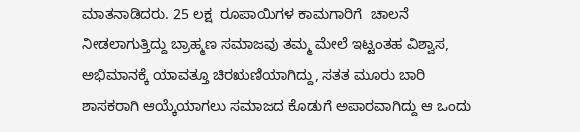ಮಾತನಾಡಿದರು. 25 ಲಕ್ಷ  ರೂಪಾಯಿಗಳ ಕಾಮಗಾರಿಗೆ  ಚಾಲನೆ ನೀಡಲಾಗುತ್ತಿದ್ದು ಬ್ರಾಹ್ಮಣ ಸಮಾಜವು ತಮ್ಮ ಮೇಲೆ ಇಟ್ಟಂತಹ ವಿಶ್ವಾಸ, ಅಭಿಮಾನಕ್ಕೆ ಯಾವತ್ತೂ ಚಿರಋಣಿಯಾಗಿದ್ದು, ಸತತ ಮೂರು ಬಾರಿ ಶಾಸಕರಾಗಿ ಆಯ್ಕೆಯಾಗಲು ಸಮಾಜದ ಕೊಡುಗೆ ಅಪಾರವಾಗಿದ್ದು ಆ ಒಂದು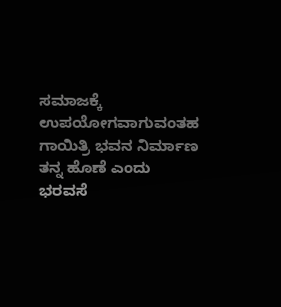ಸಮಾಜಕ್ಕೆ ಉಪಯೋಗವಾಗುವಂತಹ ಗಾಯಿತ್ರಿ ಭವನ ನಿರ್ಮಾಣ ತನ್ನ ಹೊಣೆ ಎಂದು ಭರವಸೆ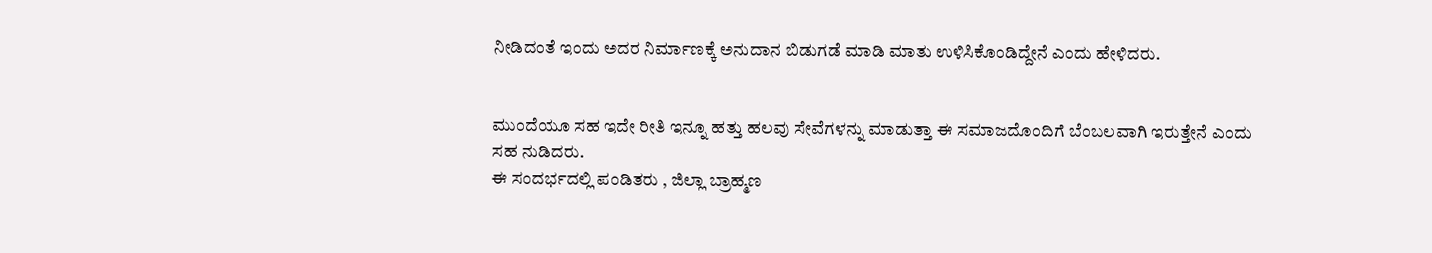ನೀಡಿದಂತೆ ಇಂದು ಅದರ ನಿರ್ಮಾಣಕ್ಕೆ ಅನುದಾನ ಬಿಡುಗಡೆ ಮಾಡಿ ಮಾತು ಉಳಿಸಿಕೊಂಡಿದ್ದೇನೆ ಎಂದು ಹೇಳಿದರು.


ಮುಂದೆಯೂ ಸಹ ಇದೇ ರೀತಿ ಇನ್ನೂ ಹತ್ತು ಹಲವು ಸೇವೆಗಳನ್ನು ಮಾಡುತ್ತಾ ಈ ಸಮಾಜದೊಂದಿಗೆ ಬೆಂಬಲವಾಗಿ ಇರುತ್ತೇನೆ ಎಂದು ಸಹ ನುಡಿದರು.
ಈ ಸಂದರ್ಭದಲ್ಲಿ ಪಂಡಿತರು , ಜಿಲ್ಲಾ ಬ್ರಾಹ್ಮಣ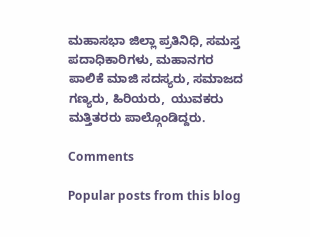ಮಹಾಸಭಾ ಜಿಲ್ಲಾ ಪ್ರತಿನಿಧಿ, ಸಮಸ್ತ ಪದಾಧಿಕಾರಿಗಳು, ಮಹಾನಗರ ಪಾಲಿಕೆ ಮಾಜಿ ಸದಸ್ಯರು, ಸಮಾಜದ ಗಣ್ಯರು, ಹಿರಿಯರು,  ಯುವಕರು ಮತ್ತಿತರರು ಪಾಲ್ಗೊಂಡಿದ್ದರು.

Comments

Popular posts from this blog